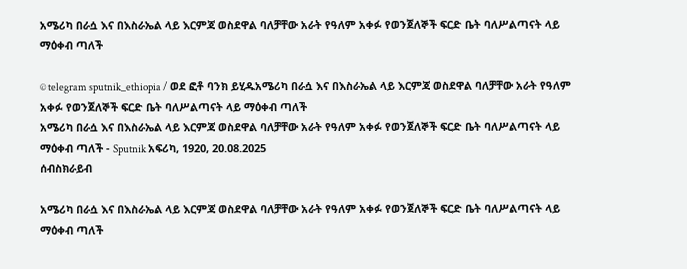አሜሪካ በራሷ እና በእስራኤል ላይ እርምጃ ወስደዋል ባለቻቸው አራት የዓለም አቀፉ የወንጀለኞች ፍርድ ቤት ባለሥልጣናት ላይ ማዕቀብ ጣለች

© telegram sputnik_ethiopia / ወደ ፎቶ ባንክ ይሂዱአሜሪካ በራሷ እና በእስራኤል ላይ እርምጃ ወስደዋል ባለቻቸው አራት የዓለም አቀፉ የወንጀለኞች ፍርድ ቤት ባለሥልጣናት ላይ ማዕቀብ ጣለች
አሜሪካ በራሷ እና በእስራኤል ላይ እርምጃ ወስደዋል ባለቻቸው አራት የዓለም አቀፉ የወንጀለኞች ፍርድ ቤት ባለሥልጣናት ላይ ማዕቀብ ጣለች - Sputnik አፍሪካ, 1920, 20.08.2025
ሰብስክራይብ

አሜሪካ በራሷ እና በእስራኤል ላይ እርምጃ ወስደዋል ባለቻቸው አራት የዓለም አቀፉ የወንጀለኞች ፍርድ ቤት ባለሥልጣናት ላይ ማዕቀብ ጣለች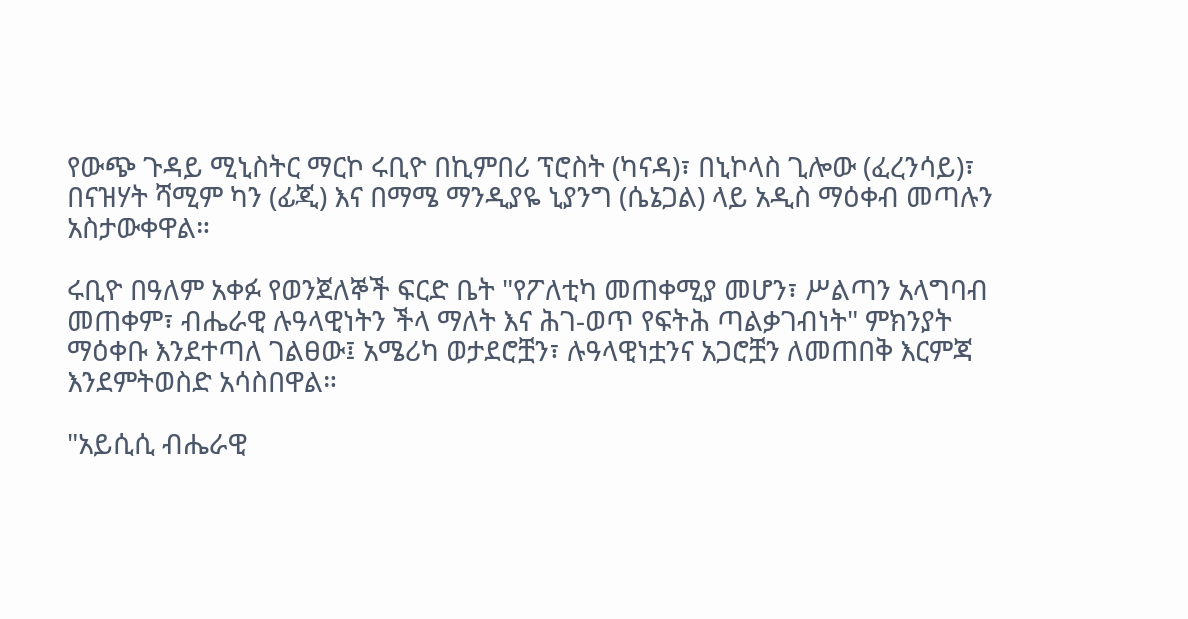የውጭ ጉዳይ ሚኒስትር ማርኮ ሩቢዮ በኪምበሪ ፕሮስት (ካናዳ)፣ በኒኮላስ ጊሎው (ፈረንሳይ)፣ በናዝሃት ሻሚም ካን (ፊጂ) እና በማሜ ማንዲያዬ ኒያንግ (ሴኔጋል) ላይ አዲስ ማዕቀብ መጣሉን አስታውቀዋል።

ሩቢዮ በዓለም አቀፉ የወንጀለኞች ፍርድ ቤት "የፖለቲካ መጠቀሚያ መሆን፣ ሥልጣን አላግባብ መጠቀም፣ ብሔራዊ ሉዓላዊነትን ችላ ማለት እና ሕገ-ወጥ የፍትሕ ጣልቃገብነት" ምክንያት ማዕቀቡ እንደተጣለ ገልፀው፤ አሜሪካ ወታደሮቿን፣ ሉዓላዊነቷንና አጋሮቿን ለመጠበቅ እርምጃ እንደምትወስድ አሳስበዋል።

"አይሲሲ ብሔራዊ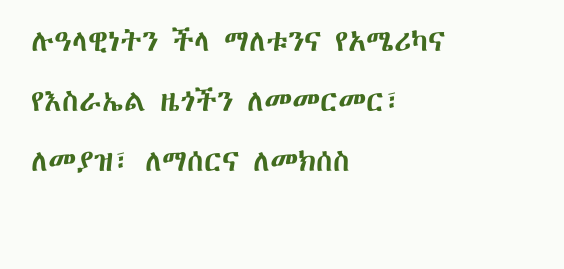ሉዓላዊነትን ችላ ማለቱንና የአሜሪካና የእስራኤል ዜጎችን ለመመርመር፣ ለመያዝ፣ ለማሰርና ለመክሰስ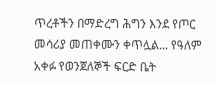ጥረቶችን በማድረግ ሕግን እንደ የጦር መሳሪያ መጠቀሙን ቀጥሏል... የዓለም አቀፉ የወንጀለኞች ፍርድ ቤት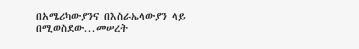በአሜሪካውያንና በእስራኤላውያን ላይ በሚወስደው...መሠረት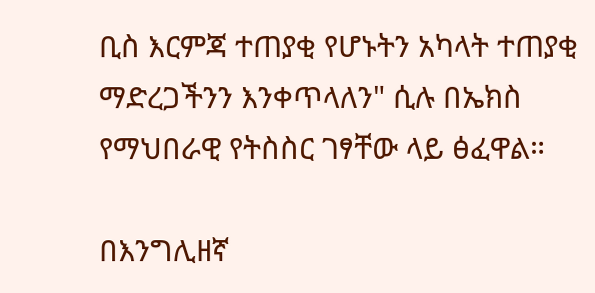ቢስ እርምጃ ተጠያቂ የሆኑትን አካላት ተጠያቂ ማድረጋችንን እንቀጥላለን" ሲሉ በኤክስ የማህበራዊ የትስስር ገፃቸው ላይ ፅፈዋል።

በእንግሊዘኛ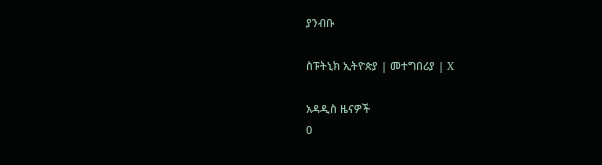ያንብቡ

ስፑትኒክ ኢትዮጵያ | መተግበሪያ | X

አዳዲስ ዜናዎች
0